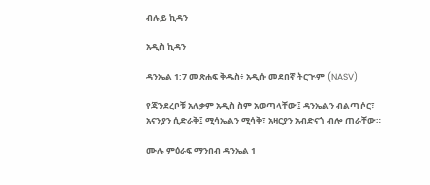ብሉይ ኪዳን

አዲስ ኪዳን

ዳንኤል 1:7 መጽሐፍ ቅዱስ፥ አዲሱ መደበኛ ትርጒም (NASV)

የጃንደረቦቹ አለቃም አዲስ ስም አወጣላቸው፤ ዳንኤልን ብልጣሶር፣ አናንያን ሲድራቅ፤ ሚሳኤልን ሚሳቅ፣ አዛርያን አብድናጎ ብሎ ጠራቸው።

ሙሉ ምዕራፍ ማንበብ ዳንኤል 1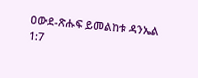ዐውደ-ጽሑፍ ይመልከቱ ዳንኤል 1:7